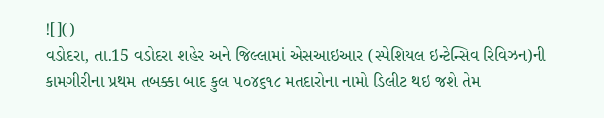![]()
વડોદરા, તા.15 વડોદરા શહેર અને જિલ્લામાં એસઆઇઆર (સ્પેશિયલ ઇન્ટેન્સિવ રિવિઝન)ની કામગીરીના પ્રથમ તબક્કા બાદ કુલ ૫૦૪૬૧૮ મતદારોના નામો ડિલીટ થઇ જશે તેમ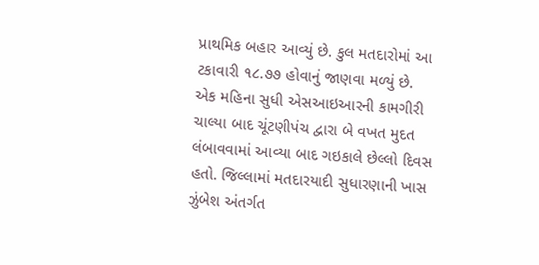પ્રાથમિક બહાર આવ્યું છે. કુલ મતદારોમાં આ ટકાવારી ૧૮.૭૭ હોવાનું જાણવા મળ્યું છે.
એક મહિના સુધી એસઆઇઆરની કામગીરી ચાલ્યા બાદ ચૂંટણીપંચ દ્વારા બે વખત મુદત લંબાવવામાં આવ્યા બાદ ગઇકાલે છેલ્લો દિવસ હતો. જિલ્લામાં મતદારયાદી સુધારણાની ખાસ ઝુંબેશ અંતર્ગત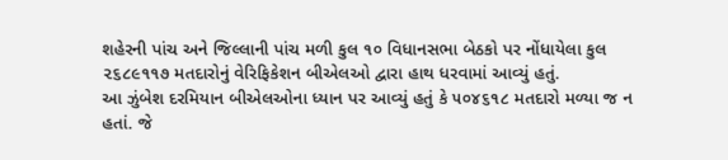શહેરની પાંચ અને જિલ્લાની પાંચ મળી કુલ ૧૦ વિધાનસભા બેઠકો પર નોંધાયેલા કુલ ૨૬૮૯૧૧૭ મતદારોનું વેરિફિકેશન બીએલઓ દ્વારા હાથ ધરવામાં આવ્યું હતું.
આ ઝુંબેશ દરમિયાન બીએલઓના ધ્યાન પર આવ્યું હતું કે ૫૦૪૬૧૮ મતદારો મળ્યા જ ન હતાં. જે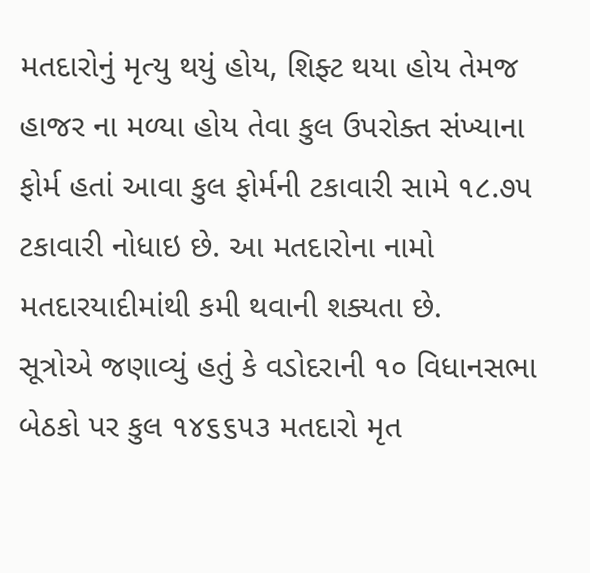મતદારોનું મૃત્યુ થયું હોય, શિફ્ટ થયા હોય તેમજ હાજર ના મળ્યા હોય તેવા કુલ ઉપરોક્ત સંખ્યાના ફોર્મ હતાં આવા કુલ ફોર્મની ટકાવારી સામે ૧૮.૭૫ ટકાવારી નોધાઇ છે. આ મતદારોના નામો મતદારયાદીમાંથી કમી થવાની શક્યતા છે.
સૂત્રોએ જણાવ્યું હતું કે વડોદરાની ૧૦ વિધાનસભા બેઠકો પર કુલ ૧૪૬૬૫૩ મતદારો મૃત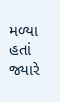મળ્યા હતાં જ્યારે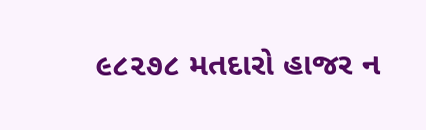૯૮૨૭૮ મતદારો હાજર ન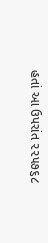હતાં આ ઉપરાંત ૨૨૫૭૬૮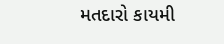મતદારો કાયમી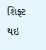શિફ્ટ થઇ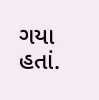ગયા હતાં.